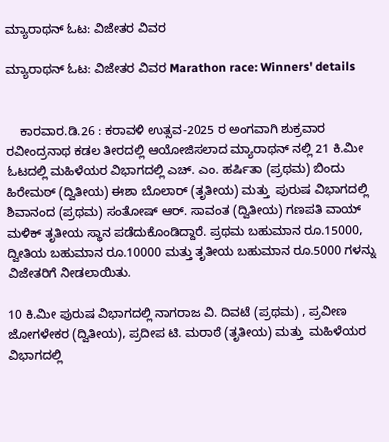ಮ್ಯಾರಾಥನ್ ಓಟ: ವಿಜೇತರ ವಿವರ

ಮ್ಯಾರಾಥನ್ ಓಟ: ವಿಜೇತರ ವಿವರ Marathon race: Winners' details


    ಕಾರವಾರ.ಡಿ.26 : ಕರಾವಳಿ ಉತ್ಸವ-2025 ರ ಅಂಗವಾಗಿ ಶುಕ್ರವಾರ ರವೀಂದ್ರನಾಥ ಕಡಲ ತೀರದಲ್ಲಿ ಆಯೋಜಿಸಲಾದ ಮ್ಯಾರಾಥನ್ ನಲ್ಲಿ 21 ಕಿ.ಮೀ ಓಟದಲ್ಲಿ ಮಹಿಳೆಯರ ವಿಭಾಗದಲ್ಲಿ ಎಚ್‌. ಎಂ. ಹರ್ಷಿತಾ (ಪ್ರಥಮ) ಬಿಂದು ಹಿರೇಮಠ್ (ದ್ವಿತೀಯ) ಈಶಾ ಬೊಲಾರ್ (ತೃತೀಯ) ಮತ್ತು  ಪುರುಷ ವಿಭಾಗದಲ್ಲಿ ಶಿವಾನಂದ (ಪ್ರಥಮ) ಸಂತೋಷ್ ಆರ್‌. ಸಾವಂತ (ದ್ವಿತೀಯ) ಗಣಪತಿ ವಾಯ್ ಮಳಿಕ್ ತೃತೀಯ ಸ್ಥಾನ ಪಡೆದುಕೊಂಡಿದ್ದಾರೆ. ಪ್ರಥಮ ಬಹುಮಾನ ರೂ.15000, ದ್ವೀತಿಯ ಬಹುಮಾನ ರೂ.10000 ಮತ್ತು ತೃತೀಯ ಬಹುಮಾನ ರೂ.5000 ಗಳನ್ನು ವಿಜೇತರಿಗೆ ನೀಡಲಾಯಿತು.

10 ಕಿ.ಮೀ ಪುರುಷ ವಿಭಾಗದಲ್ಲಿ ನಾಗರಾಜ ವಿ. ದಿವಟೆ (ಪ್ರಥಮ) , ಪ್ರವೀಣ ಜೋಗಳೇಕರ (ದ್ವಿತೀಯ), ಪ್ರದೀಪ ಟಿ. ಮರಾಠೆ (ತೃತೀಯ) ಮತ್ತು  ಮಹಿಳೆಯರ ವಿಭಾಗದಲ್ಲಿ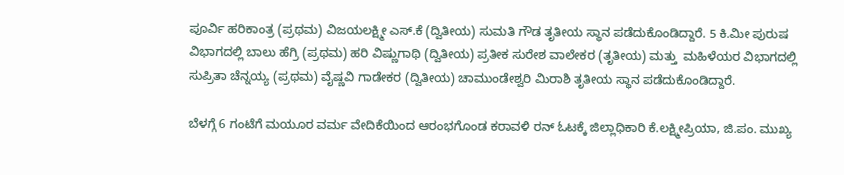ಪೂರ್ವಿ ಹರಿಕಾಂತ್ರ (ಪ್ರಥಮ) ವಿಜಯಲಕ್ಷ್ಮೀ ಎಸ್‌.ಕೆ (ದ್ವಿತೀಯ) ಸುಮತಿ ಗೌಡ ತೃತೀಯ ಸ್ಥಾನ ಪಡೆದುಕೊಂಡಿದ್ದಾರೆ. 5 ಕಿ.ಮೀ ಪುರುಷ ವಿಭಾಗದಲ್ಲಿ ಬಾಲು ಹೆಗ್ರಿ (ಪ್ರಥಮ) ಹರಿ ವಿಷ್ಣುಗಾಥಿ (ದ್ವಿತೀಯ) ಪ್ರತೀಕ ಸುರೇಶ ವಾಲೇಕರ (ತೃತೀಯ) ಮತ್ತು  ಮಹಿಳೆಯರ ವಿಭಾಗದಲ್ಲಿ ಸುಪ್ರಿತಾ ಚೆನ್ನಯ್ಯ (ಪ್ರಥಮ) ವೈಷ್ಣವಿ ಗಾಡೇಕರ (ದ್ವಿತೀಯ) ಚಾಮುಂಡೇಶ್ವರಿ ಮಿರಾಶಿ ತೃತೀಯ ಸ್ಥಾನ ಪಡೆದುಕೊಂಡಿದ್ದಾರೆ.

ಬೆಳಗ್ಗೆ 6 ಗಂಟೆಗೆ ಮಯೂರ ವರ್ಮ ವೇದಿಕೆಯಿಂದ ಆರಂಭಗೊಂಡ ಕರಾವಳಿ ರನ್ ಓಟಕ್ಕೆ ಜಿಲ್ಲಾಧಿಕಾರಿ ಕೆ.ಲಕ್ಷ್ಮೀಪ್ರಿಯಾ, ಜಿ.ಪಂ. ಮುಖ್ಯ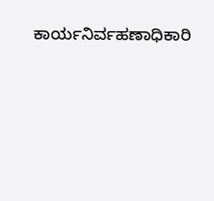ಕಾರ್ಯನಿರ್ವಹಣಾಧಿಕಾರಿ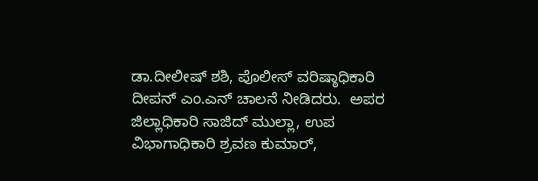ಡಾ.ದೀಲೀಷ್ ಶಶಿ, ಪೊಲೀಸ್ ವರಿಷ್ಠಾಧಿಕಾರಿ ದೀಪನ್ ಎಂ.ಎನ್ ಚಾಲನೆ ನೀಡಿದರು.  ಅಪರ ಜಿಲ್ಲಾಧಿಕಾರಿ ಸಾಜಿದ್ ಮುಲ್ಲಾ, ಉಪ ವಿಭಾಗಾಧಿಕಾರಿ ಶ್ರವಣ ಕುಮಾರ್,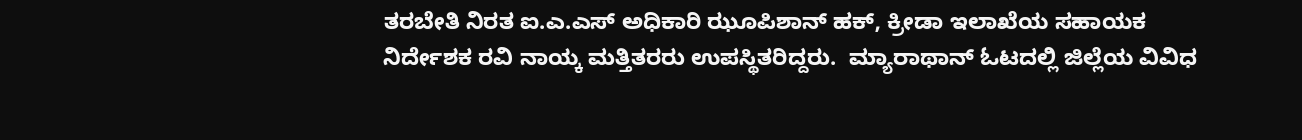ತರಬೇತಿ ನಿರತ ಐ.ಎ.ಎಸ್ ಅಧಿಕಾರಿ ಝೂಪಿಶಾನ್ ಹಕ್, ಕ್ರೀಡಾ ಇಲಾಖೆಯ ಸಹಾಯಕ ನಿರ್ದೇಶಕ ರವಿ ನಾಯ್ಕ ಮತ್ತಿತರರು ಉಪಸ್ಥಿತರಿದ್ದರು.  ಮ್ಯಾರಾಥಾನ್ ಓಟದಲ್ಲಿ ಜಿಲ್ಲೆಯ ವಿವಿಧ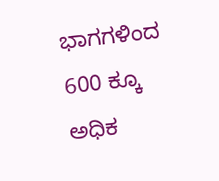ಭಾಗಗಳಿಂದ 600 ಕ್ಕೂ ಅಧಿಕ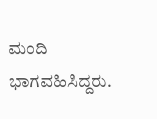ಮಂದಿ ಭಾಗವಹಿಸಿದ್ದರು.